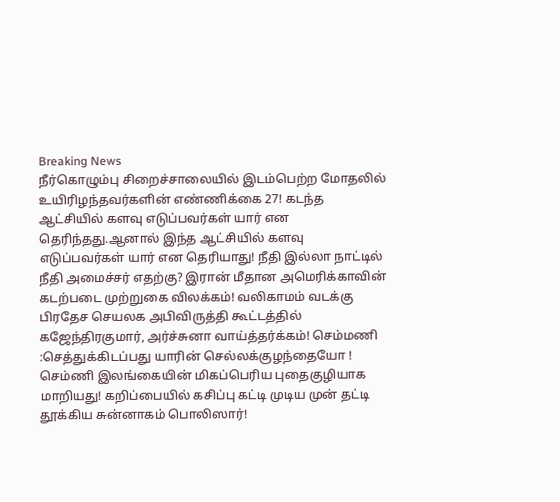Breaking News
நீர்கொழும்பு சிறைச்சாலையில் இடம்பெற்ற மோதலில் உயிரிழந்தவர்களின் எண்ணிக்கை 27! கடந்த ஆட்சியில் களவு எடுப்பவர்கள் யார் என தெரிந்தது.ஆனால் இந்த ஆட்சியில் களவு எடுப்பவர்கள் யார் என தெரியாது! நீதி இல்லா நாட்டில் நீதி அமைச்சர் எதற்கு? இரான் மீதான அமெரிக்காவின் கடற்படை முற்றுகை விலக்கம்! வலிகாமம் வடக்கு பிரதேச செயலக அபிவிருத்தி கூட்டத்தில் கஜேந்திரகுமார், அர்ச்சுனா வாய்த்தர்க்கம்! செம்மணி :செத்துக்கிடப்பது யாரின் செல்லக்குழந்தையோ ! செம்ணி இலங்கையின் மிகப்பெரிய புதைகுழியாக மாறியது! கறிப்பையில் கசிப்பு கட்டி முடிய முன் தட்டி தூக்கிய சுன்னாகம் பொலிஸார்!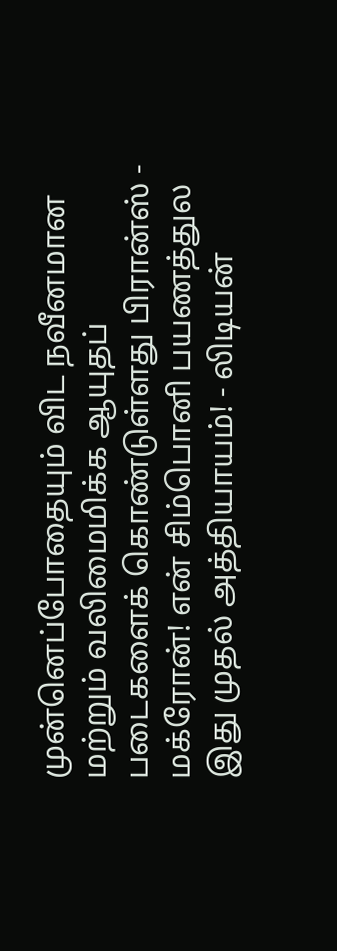முன்னெப்போதையும் விட நவீனமான மற்றும் வலிமைமிக்க ஆயுதப் படைகளைக் கொண்டுள்ளது பிரான்ஸ் - மக்ரோன்! என் சிம்பொனி பயணத்துல இது முதல் அத்தியாயம்! - லிடியன்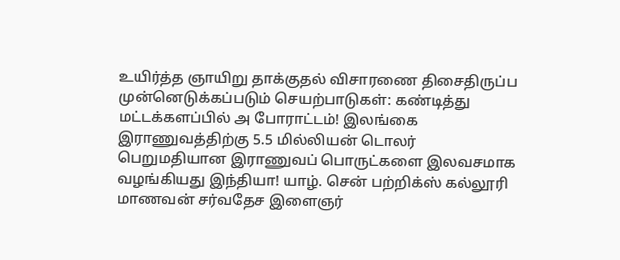உயிர்த்த ஞாயிறு தாக்குதல் விசாரணை திசைதிருப்ப முன்னெடுக்கப்படும் செயற்பாடுகள்: கண்டித்து மட்டக்களப்பில் அ போராட்டம்! இலங்கை இராணுவத்திற்கு 5.5 மில்லியன் டொலர் பெறுமதியான இராணுவப் பொருட்களை இலவசமாக வழங்கியது இந்தியா! யாழ். சென் பற்றிக்ஸ் கல்லூரி மாணவன் சர்வதேச இளைஞர்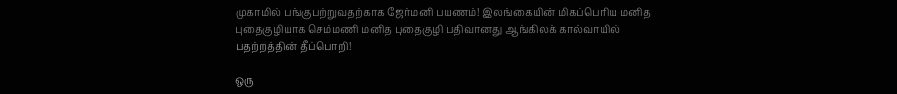முகாமில் பங்குபற்றுவதற்காக ஜேர்மனி பயணம்! இலங்கையின் மிகப்பெரிய மனித புதைகுழியாக செம்மணி மனித புதைகுழி பதிவானது ஆங்கிலக் கால்வாயில் பதற்றத்தின் தீப்பொறி!

ஒரு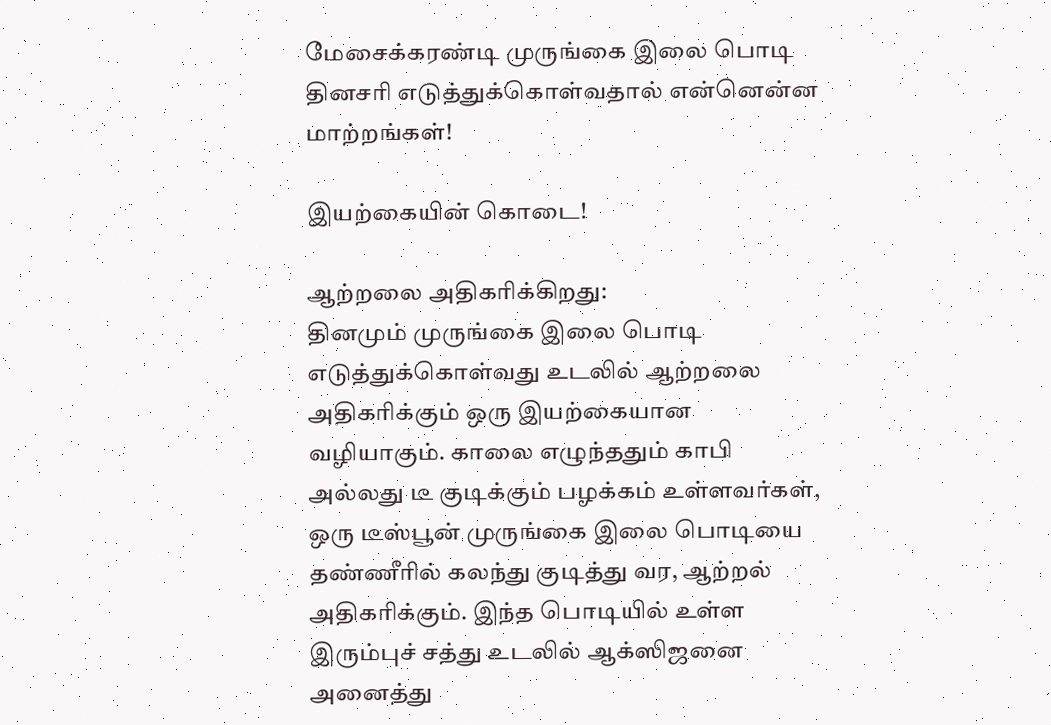மேசைக்கரண்டி முருங்கை இலை பொடி தினசரி எடுத்துக்கொள்வதால் என்னென்ன மாற்றங்கள்!

இயற்கையின் கொடை!

ஆற்றலை அதிகரிக்கிறது:
தினமும் முருங்கை இலை பொடி எடுத்துக்கொள்வது உடலில் ஆற்றலை அதிகரிக்கும் ஒரு இயற்கையான வழியாகும். காலை எழுந்ததும் காபி அல்லது டீ குடிக்கும் பழக்கம் உள்ளவர்கள், ஒரு டீஸ்பூன் முருங்கை இலை பொடியை தண்ணீரில் கலந்து குடித்து வர, ஆற்றல் அதிகரிக்கும். இந்த பொடியில் உள்ள இரும்புச் சத்து உடலில் ஆக்ஸிஜனை அனைத்து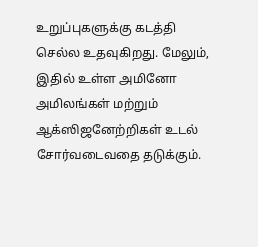உறுப்புகளுக்கு கடத்தி செல்ல உதவுகிறது. மேலும், இதில் உள்ள அமினோ அமிலங்கள் மற்றும் ஆக்ஸிஜனேற்றிகள் உடல் சோர்வடைவதை தடுக்கும்.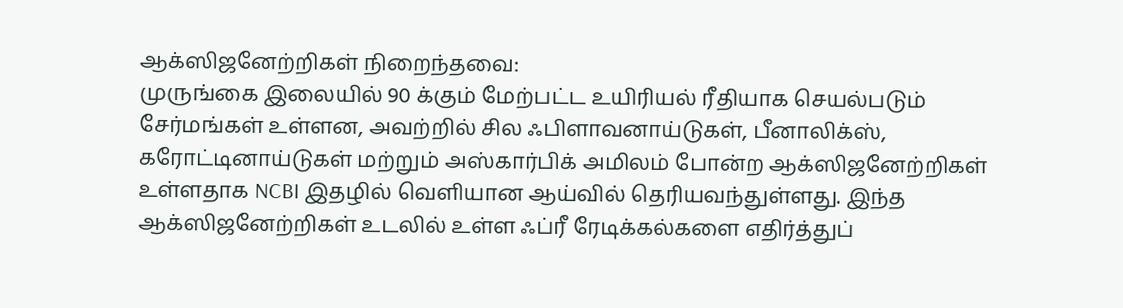ஆக்ஸிஜனேற்றிகள் நிறைந்தவை:
முருங்கை இலையில் 90 க்கும் மேற்பட்ட உயிரியல் ரீதியாக செயல்படும் சேர்மங்கள் உள்ளன, அவற்றில் சில ஃபிளாவனாய்டுகள், பீனாலிக்ஸ், கரோட்டினாய்டுகள் மற்றும் அஸ்கார்பிக் அமிலம் போன்ற ஆக்ஸிஜனேற்றிகள் உள்ளதாக NCBI இதழில் வெளியான ஆய்வில் தெரியவந்துள்ளது. இந்த ஆக்ஸிஜனேற்றிகள் உடலில் உள்ள ஃப்ரீ ரேடிக்கல்களை எதிர்த்துப்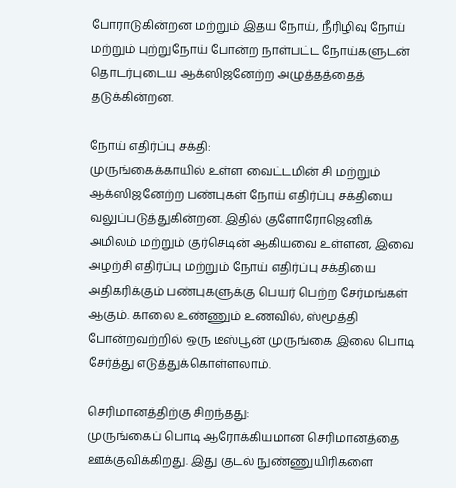போராடுகின்றன மற்றும் இதய நோய், நீரிழிவு நோய் மற்றும் புற்றுநோய் போன்ற நாள்பட்ட நோய்களுடன் தொடர்புடைய ஆக்ஸிஜனேற்ற அழுத்தத்தைத் தடுக்கின்றன.

நோய் எதிர்ப்பு சக்தி:
முருங்கைக்காயில் உள்ள வைட்டமின் சி மற்றும் ஆக்ஸிஜனேற்ற பண்புகள் நோய் எதிர்ப்பு சக்தியை வலுப்படுத்துகின்றன. இதில் குளோரோஜெனிக் அமிலம் மற்றும் குர்செடின் ஆகியவை உள்ளன, இவை அழற்சி எதிர்ப்பு மற்றும் நோய் எதிர்ப்பு சக்தியை அதிகரிக்கும் பண்புகளுக்கு பெயர் பெற்ற சேர்மங்கள் ஆகும். காலை உண்ணும் உணவில், ஸ்மூத்தி போன்றவற்றில் ஒரு டீஸ்பூன் முருங்கை இலை பொடி சேர்த்து எடுத்துக்கொள்ளலாம்.

செரிமானத்திற்கு சிறந்தது:
முருங்கைப் பொடி ஆரோக்கியமான செரிமானத்தை ஊக்குவிக்கிறது. இது குடல் நுண்ணுயிரிகளை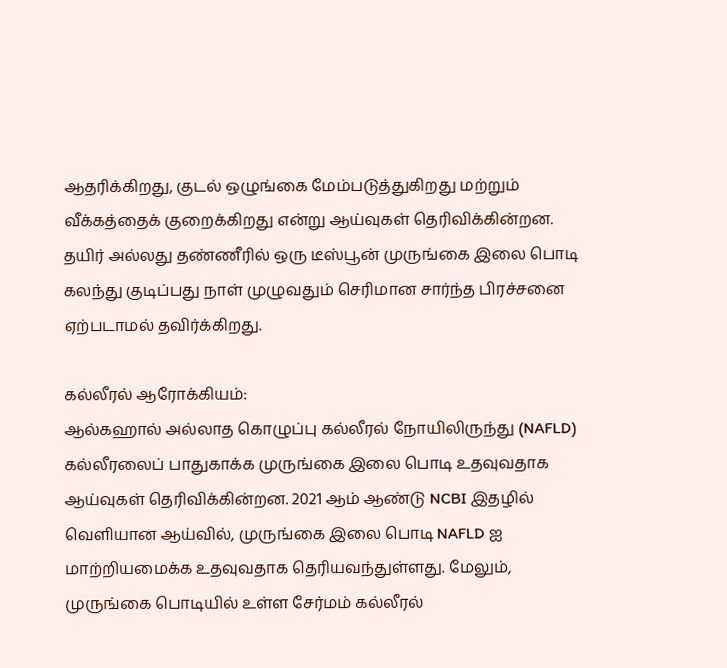ஆதரிக்கிறது, குடல் ஒழுங்கை மேம்படுத்துகிறது மற்றும் வீக்கத்தைக் குறைக்கிறது என்று ஆய்வுகள் தெரிவிக்கின்றன. தயிர் அல்லது தண்ணீரில் ஒரு டீஸ்பூன் முருங்கை இலை பொடி கலந்து குடிப்பது நாள் முழுவதும் செரிமான சார்ந்த பிரச்சனை ஏற்படாமல் தவிர்க்கிறது.

கல்லீரல் ஆரோக்கியம்:
ஆல்கஹால் அல்லாத கொழுப்பு கல்லீரல் நோயிலிருந்து (NAFLD) கல்லீரலைப் பாதுகாக்க முருங்கை இலை பொடி உதவுவதாக ஆய்வுகள் தெரிவிக்கின்றன. 2021 ஆம் ஆண்டு NCBI இதழில் வெளியான ஆய்வில், முருங்கை இலை பொடி NAFLD ஐ மாற்றியமைக்க உதவுவதாக தெரியவந்துள்ளது. மேலும், முருங்கை பொடியில் உள்ள சேர்மம் கல்லீரல்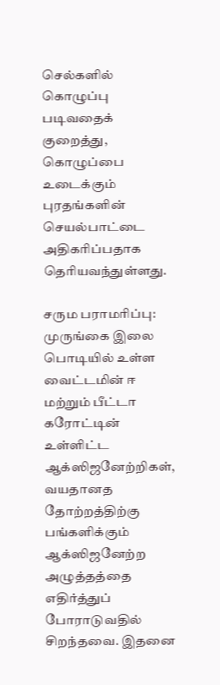செல்களில் கொழுப்பு படிவதைக் குறைத்து, கொழுப்பை உடைக்கும் புரதங்களின் செயல்பாட்டை அதிகரிப்பதாக தெரியவந்துள்ளது.

சரும பராமரிப்பு:
முருங்கை இலை பொடியில் உள்ள வைட்டமின் ஈ மற்றும் பீட்டா கரோட்டின் உள்ளிட்ட ஆக்ஸிஜனேற்றிகள், வயதானத தோற்றத்திற்கு பங்களிக்கும் ஆக்ஸிஜனேற்ற அழுத்தத்தை எதிர்த்துப் போராடுவதில் சிறந்தவை. இதனை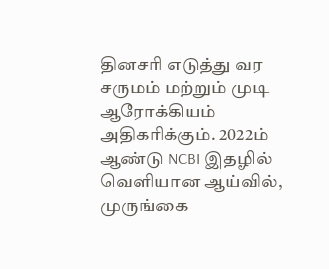தினசரி எடுத்து வர சருமம் மற்றும் முடி ஆரோக்கியம் அதிகரிக்கும். 2022ம் ஆண்டு NCBI இதழில் வெளியான ஆய்வில், முருங்கை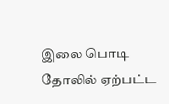இலை பொடி தோலில் ஏற்பட்ட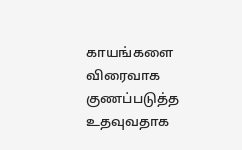காயங்களை விரைவாக குணப்படுத்த உதவுவதாக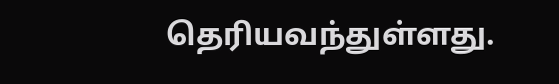தெரியவந்துள்ளது.